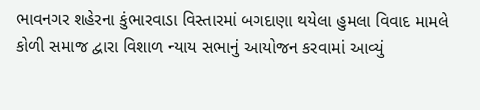ભાવનગર શહેરના કુંભારવાડા વિસ્તારમાં બગદાણા થયેલા હુમલા વિવાદ મામલે કોળી સમાજ દ્વારા વિશાળ ન્યાય સભાનું આયોજન કરવામાં આવ્યું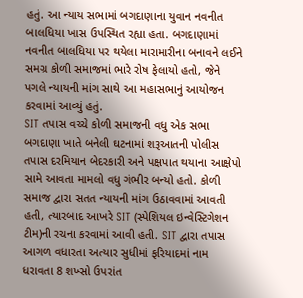હતું. આ ન્યાય સભામાં બગદાણાના યુવાન નવનીત બાલધિયા ખાસ ઉપસ્થિત રહ્યા હતા. બગદાણામાં નવનીત બાલધિયા પર થયેલા મારામારીના બનાવને લઈને સમગ્ર કોળી સમાજમાં ભારે રોષ ફેલાયો હતો, જેને પગલે ન્યાયની માંગ સાથે આ મહાસભાનું આયોજન કરવામાં આવ્યું હતું.
SIT તપાસ વચ્ચે કોળી સમાજની વધુ એક સભા
બગદાણા ખાતે બનેલી ઘટનામાં શરૂઆતની પોલીસ તપાસ દરમિયાન બેદરકારી અને પક્ષપાત થયાના આક્ષેપો સામે આવતા મામલો વધુ ગંભીર બન્યો હતો. કોળી સમાજ દ્વારા સતત ન્યાયની માંગ ઉઠાવવામાં આવતી હતી, ત્યારબાદ આખરે SIT (સ્પેશિયલ ઇન્વેસ્ટિગેશન ટીમ)ની રચના કરવામાં આવી હતી. SIT દ્વારા તપાસ આગળ વધારતા અત્યાર સુધીમાં ફરિયાદમાં નામ ધરાવતા 8 શખ્સો ઉપરાંત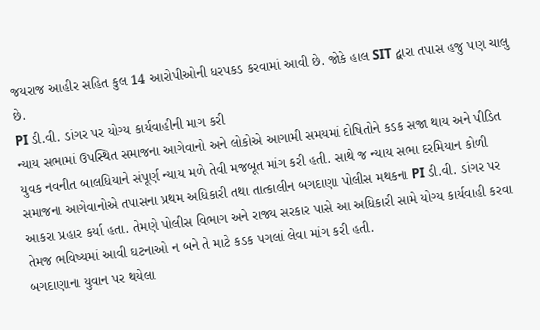જયરાજ આહીર સહિત કુલ 14 આરોપીઓની ધરપકડ કરવામાં આવી છે. જોકે હાલ SIT દ્વારા તપાસ હજુ પણ ચાલુ છે.
PI ડી.વી. ડાંગર પર યોગ્ય કાર્યવાહીની માગ કરી
ન્યાય સભામાં ઉપસ્થિત સમાજના આગેવાનો અને લોકોએ આગામી સમયમાં દોષિતોને કડક સજા થાય અને પીડિત યુવક નવનીત બાલધિયાને સંપૂર્ણ ન્યાય મળે તેવી મજબૂત માંગ કરી હતી. સાથે જ ન્યાય સભા દરમિયાન કોળી સમાજના આગેવાનોએ તપાસના પ્રથમ અધિકારી તથા તાત્કાલીન બગદાણા પોલીસ મથકના PI ડી.વી. ડાંગર પર આકરા પ્રહાર કર્યા હતા. તેમણે પોલીસ વિભાગ અને રાજ્ય સરકાર પાસે આ અધિકારી સામે યોગ્ય કાર્યવાહી કરવા તેમજ ભવિષ્યમાં આવી ઘટનાઓ ન બને તે માટે કડક પગલાં લેવા માંગ કરી હતી.
બગદાણાના યુવાન પર થયેલા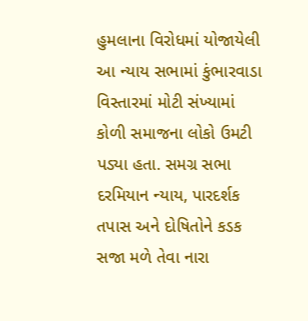હુમલાના વિરોધમાં યોજાયેલી આ ન્યાય સભામાં કુંભારવાડા વિસ્તારમાં મોટી સંખ્યામાં કોળી સમાજના લોકો ઉમટી પડ્યા હતા. સમગ્ર સભા દરમિયાન ન્યાય, પારદર્શક તપાસ અને દોષિતોને કડક સજા મળે તેવા નારા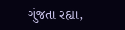ગુંજતા રહ્યા,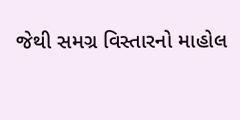જેથી સમગ્ર વિસ્તારનો માહોલ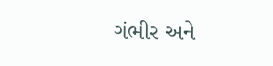ગંભીર અને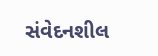સંવેદનશીલ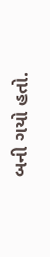બની ગયો હતો.